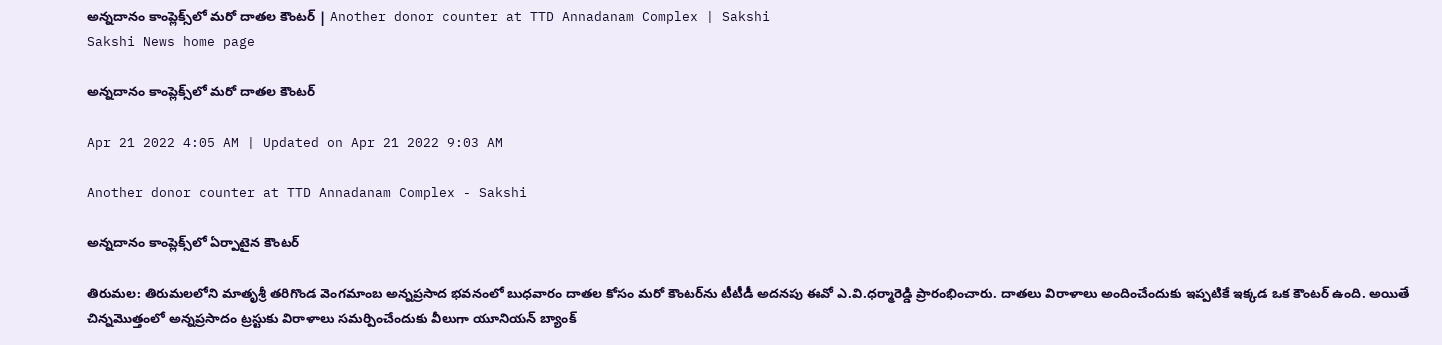అన్నదానం కాంప్లెక్స్‌లో మరో దాతల కౌంటర్‌ | Another donor counter at TTD Annadanam Complex | Sakshi
Sakshi News home page

అన్నదానం కాంప్లెక్స్‌లో మరో దాతల కౌంటర్‌

Apr 21 2022 4:05 AM | Updated on Apr 21 2022 9:03 AM

Another donor counter at TTD Annadanam Complex - Sakshi

అన్నదానం కాంప్లెక్స్‌లో ఏర్పాటైన కౌంటర్‌

తిరుమల: తిరుమలలోని మాతృశ్రీ తరిగొండ వెంగమాంబ అన్నప్రసాద భవనంలో బుధవారం దాతల కోసం మరో కౌంటర్‌ను టీటీడీ అదనపు ఈవో ఎ.వి.ధర్మారెడ్డి ప్రారంభించారు. దాతలు విరాళాలు అందించేందుకు ఇప్పటికే ఇక్కడ ఒక కౌంటర్‌ ఉంది. అయితే చిన్నమొత్తంలో అన్నప్రసాదం ట్రస్టుకు విరాళాలు సమర్పించేందుకు వీలుగా యూనియన్‌ బ్యాంక్‌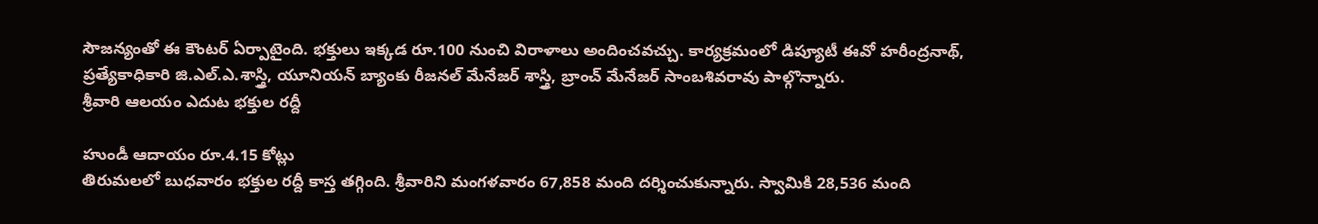సౌజన్యంతో ఈ కౌంటర్‌ ఏర్పాటైంది. భక్తులు ఇక్కడ రూ.100 నుంచి విరాళాలు అందించవచ్చు. కార్యక్రమంలో డిప్యూటీ ఈవో హరీంద్రనాథ్, ప్రత్యేకాధికారి జి.ఎల్‌.ఎ.శాస్త్రి, యూనియన్‌ బ్యాంకు రీజనల్‌ మేనేజర్‌ శాస్త్రి, బ్రాంచ్‌ మేనేజర్‌ సాంబశివరావు పాల్గొన్నారు.
శ్రీవారి ఆలయం ఎదుట భక్తుల రద్దీ

హుండీ ఆదాయం రూ.4.15 కోట్లు
తిరుమలలో బుధవారం భక్తుల రద్దీ కాస్త తగ్గింది. శ్రీవారిని మంగళవారం 67,858 మంది దర్శించుకున్నారు. స్వామికి 28,536 మంది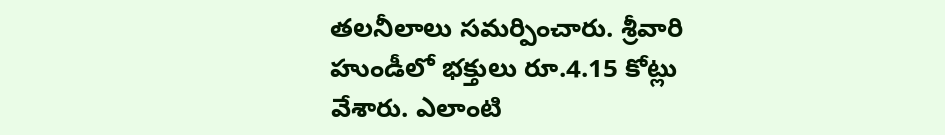తలనీలాలు సమర్పించారు. శ్రీవారి హుండీలో భక్తులు రూ.4.15 కోట్లు వేశారు. ఎలాంటి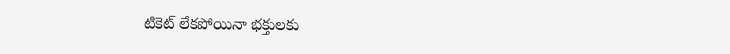టికెట్‌ లేకపోయినా భక్తులకు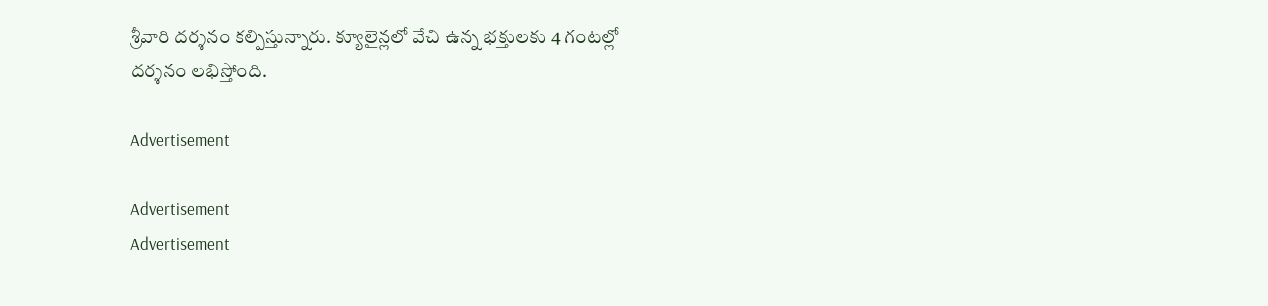శ్రీవారి దర్శనం కల్పిస్తున్నారు. క్యూలైన్లలో వేచి ఉన్న భక్తులకు 4 గంటల్లో దర్శనం లభిస్తోంది.

Advertisement

Advertisement
Advertisement